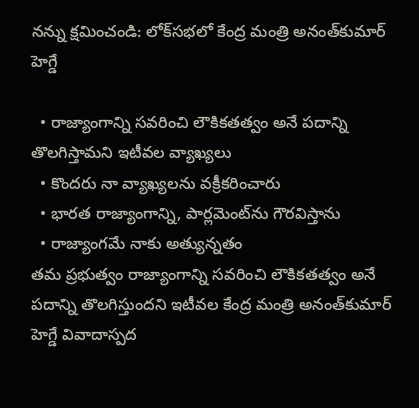న‌న్ను క్ష‌మించండి: లోక్‌స‌భ‌లో కేంద్ర మంత్రి అనంత్‌కుమార్ హెగ్డే

  • రాజ్యాంగాన్ని సవరించి లౌకికతత్వం అనే పదాన్ని తొలగిస్తామ‌ని ఇటీవ‌ల వ్యాఖ్య‌లు
  • కొంద‌రు నా వ్యాఖ్యలను వక్రీకరించారు
  • భార‌త‌ రాజ్యాంగాన్ని, పార్లమెంట్‌ను గౌరవిస్తాను
  • రాజ్యాంగమే నాకు అత్యున్నతం
తమ ప్రభుత్వం రాజ్యాంగాన్ని సవరించి లౌకికతత్వం అనే పదాన్ని తొలగిస్తుందని ఇటీవ‌ల‌ కేంద్ర మంత్రి అనంత్‌కుమార్‌ హెగ్డే వివాదాస్పద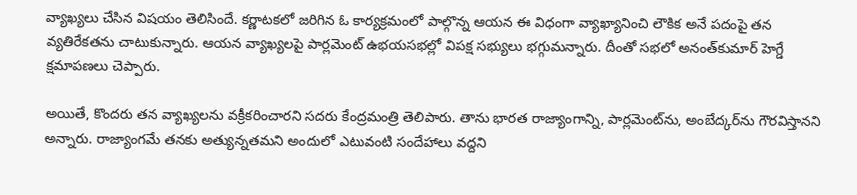వ్యాఖ్యలు చేసిన విష‌యం తెలిసిందే. కర్ణాటకలో జరిగిన ఓ కార్యక్రమంలో పాల్గొన్న ఆయన ఈ విధంగా వ్యాఖ్యానించి లౌకిక అనే పదంపై తన వ్యతిరేకతను చాటుకున్నారు. ఆయ‌న వ్యాఖ్య‌ల‌పై పార్లమెంట్‌ ఉభయసభల్లో విప‌క్ష స‌భ్యులు భ‌గ్గుమ‌న్నారు. దీంతో సభలో అనంత్‌కుమార్ హెగ్డే క్షమాపణలు చెప్పారు.

అయితే, కొంద‌రు తన వ్యాఖ్యలను వక్రీకరించారని సదరు కేంద్రమంత్రి తెలిపారు. తాను భార‌త‌ రాజ్యాంగాన్ని, పార్లమెంట్‌ను, అంబేద్కర్‌ను గౌరవిస్తానని అన్నారు. రాజ్యాంగమే తనకు అత్యున్నతమని అందులో ఎటువంటి సందేహాలు వ‌ద్ద‌ని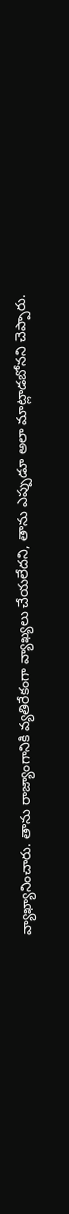వ్యాఖ్యానించారు. తాను రాజ్యాంగానికి వ్యతిరేకంగా వ్యాఖ్య‌లు చేయ‌లేద‌ని, తాను ఎప్పుడూ అలా మాట్లాడబోన‌ని చెప్పారు.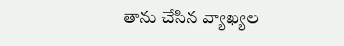తాను చేసిన వ్యాఖ్యల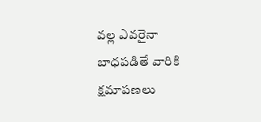వల్ల ఎవరైనా బాధపడితే వారికి క్షమాపణలు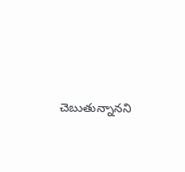చెబుతున్నాన‌ని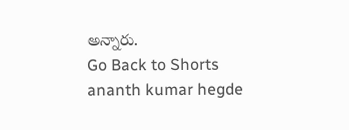అన్నారు.
Go Back to Shorts
ananth kumar hegde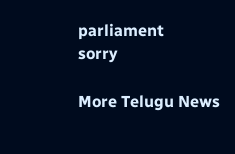parliament
sorry

More Telugu News